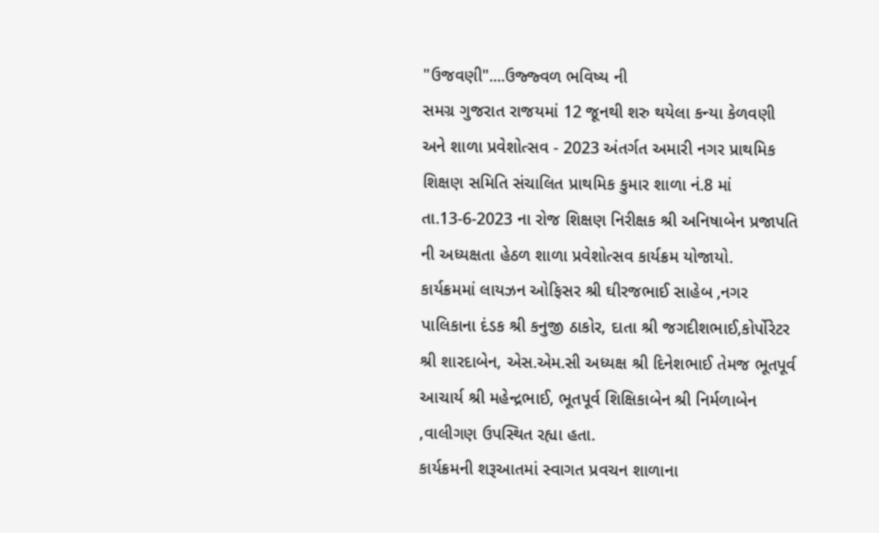"ઉજવણી"....ઉજ્જ્વળ ભવિષ્ય ની
સમગ્ર ગુજરાત રાજયમાં 12 જૂનથી શરુ થયેલા કન્યા કેળવણી અને શાળા પ્રવેશોત્સવ - 2023 અંતર્ગત અમારી નગર પ્રાથમિક શિક્ષણ સમિતિ સંચાલિત પ્રાથમિક કુમાર શાળા નં.8 માં તા.13-6-2023 ના રોજ શિક્ષણ નિરીક્ષક શ્રી અનિષાબેન પ્રજાપતિ ની અધ્યક્ષતા હેઠળ શાળા પ્રવેશોત્સવ કાર્યક્રમ યોજાયો.
કાર્યક્રમમાં લાયઝન ઓફિસર શ્રી ઘીરજભાઈ સાહેબ ,નગર પાલિકાના દંડક શ્રી કનુજી ઠાકોર, દાતા શ્રી જગદીશભાઈ,કોર્પોરેટર શ્રી શારદાબેન, એસ.એમ.સી અધ્યક્ષ શ્રી દિનેશભાઈ તેમજ ભૂતપૂર્વ આચાર્ય શ્રી મહેન્દ્રભાઈ, ભૂતપૂર્વ શિક્ષિકાબેન શ્રી નિર્મળાબેન ,વાલીગણ ઉપસ્થિત રહ્યા હતા.
કાર્યક્રમની શરૂઆતમાં સ્વાગત પ્રવચન શાળાના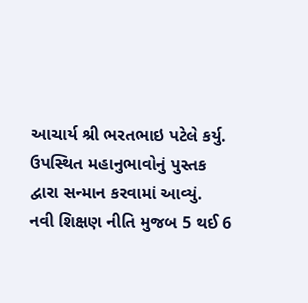આચાર્ય શ્રી ભરતભાઇ પટેલે કર્યુ.
ઉપસ્થિત મહાનુભાવોનું પુસ્તક દ્વારા સન્માન કરવામાં આવ્યું.
નવી શિક્ષણ નીતિ મુજબ 5 થઈ 6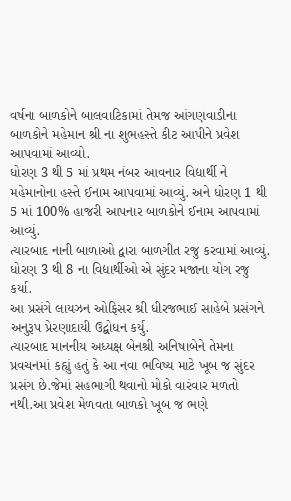વર્ષના બાળકોને બાલવાટિકામાં તેમજ આંગણવાડીના બાળકોને મહેમાન શ્રી ના શુભહસ્તે કીટ આપીને પ્રવેશ આપવામાં આવ્યો.
ધોરણ 3 થી 5 માં પ્રથમ નંબર આવનાર વિદ્યાર્થી ને મહેમાનોના હસ્તે ઈનામ આપવામાં આવ્યું. અને ધોરણ 1 થી 5 માં 100% હાજરી આપનાર બાળકોને ઈનામ આપવામાં આવ્યું.
ત્યારબાદ નાની બાળાઓ દ્વારા બાળગીત રજુ કરવામાં આવ્યું.
ધોરણ 3 થી 8 ના વિદ્યાર્થીઓ એ સુંદર મજાના યોગ રજુ કર્યા.
આ પ્રસંગે લાયઝન ઓફિસર શ્રી ધીરજભાઈ સાહેબે પ્રસંગને અનુરૂપ પ્રેરણાદાયી ઉદ્બોધન કર્યુ.
ત્યારબાદ માનનીય અધ્યક્ષ બેનશ્રી અનિષાબેને તેમના પ્રવચનમાં કહ્યું હતું કે આ નવા ભવિષ્ય માટે ખૂબ જ સુંદર પ્રસંગ છે.જેમાં સહભાગી થવાનો મોકો વારંવાર મળતો નથી.આ પ્રવેશ મેળવતા બાળકો ખૂબ જ ભણે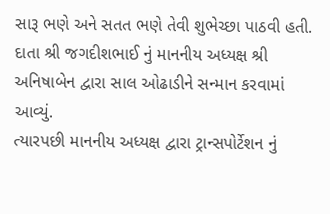સારૂ ભણે અને સતત ભણે તેવી શુભેચ્છા પાઠવી હતી.
દાતા શ્રી જગદીશભાઈ નું માનનીય અધ્યક્ષ શ્રી અનિષાબેન દ્વારા સાલ ઓઢાડીને સન્માન કરવામાં આવ્યું.
ત્યારપછી માનનીય અધ્યક્ષ દ્વારા ટ્રાન્સપોર્ટેશન નું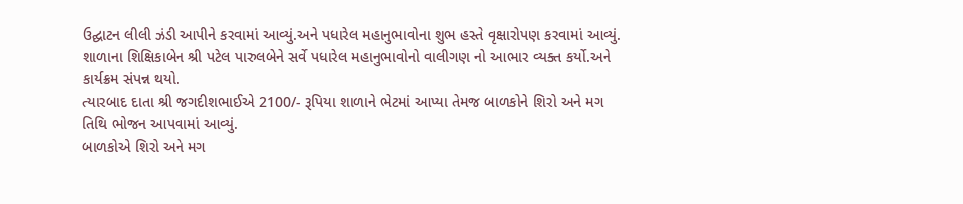ઉદ્ઘાટન લીલી ઝંડી આપીને કરવામાં આવ્યું.અને પધારેલ મહાનુભાવોના શુભ હસ્તે વૃક્ષારોપણ કરવામાં આવ્યું.
શાળાના શિક્ષિકાબેન શ્રી પટેલ પારુલબેને સર્વે પધારેલ મહાનુભાવોનો વાલીગણ નો આભાર વ્યક્ત કર્યો.અને કાર્યક્રમ સંપન્ન થયો.
ત્યારબાદ દાતા શ્રી જગદીશભાઈએ 2100/- રૂપિયા શાળાને ભેટમાં આપ્યા તેમજ બાળકોને શિરો અને મગ તિથિ ભોજન આપવામાં આવ્યું.
બાળકોએ શિરો અને મગ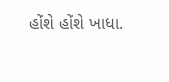હોંશે હોંશે ખાધા.